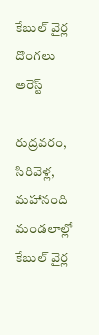కేబుల్ వైర్ల దొంగలు అరెస్ట్

రుద్రవరం, సిరివెళ్ల, మహానంది మండలాల్లో కేబుల్ వైర్ల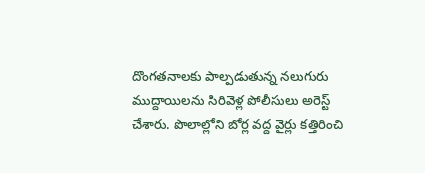దొంగతనాలకు పాల్పడుతున్న నలుగురు ముద్దాయిలను సిరివెళ్ల పోలీసులు అరెస్ట్ చేశారు. పొలాల్లోని బోర్ల వద్ద వైర్లు కత్తిరించి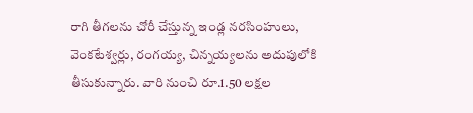రాగి తీగలను చోరీ చేస్తున్న ఇండ్ల నరసింహులు, వెంకటేశ్వర్లు, రంగయ్య, చిన్నయ్యలను అదుపులోకి తీసుకున్నారు. వారి నుంచి రూ.1.50 లక్షల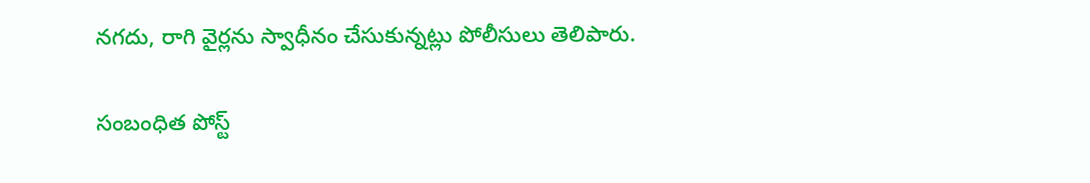నగదు, రాగి వైర్లను స్వాధీనం చేసుకున్నట్లు పోలీసులు తెలిపారు.

సంబంధిత పోస్ట్